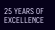25 YEARS OF EXCELLENCE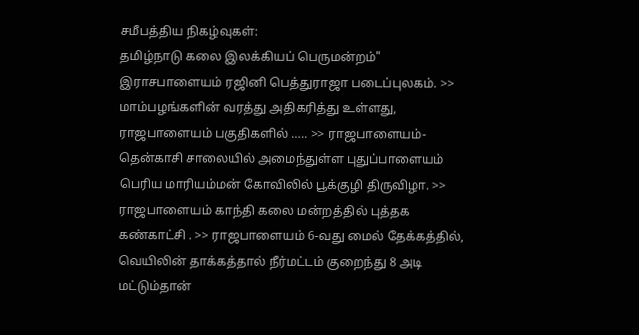சமீபத்திய நிகழ்வுகள்:
தமிழ்நாடு கலை இலக்கியப் பெருமன்றம்" இராசபாளையம் ரஜினி பெத்துராஜா படைப்புலகம். >> மாம்பழங்களின் வரத்து அதிகரித்து உள்ளது, ராஜபாளையம் பகுதிகளில் ….. >> ராஜபாளையம்-தென்காசி சாலையில் அமைந்துள்ள புதுப்பாளையம் பெரிய மாரியம்மன் கோவிலில் பூக்குழி திருவிழா. >> ராஜபாளையம் காந்தி கலை மன்றத்தில் புத்தக கண்காட்சி . >> ராஜபாளையம் 6-வது மைல் தேக்கத்தில், வெயிலின் தாக்கத்தால் நீர்மட்டம் குறைந்து 8 அடி மட்டும்தான்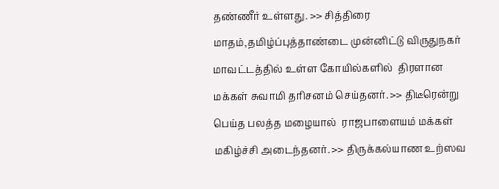தண்ணீர் உள்ளது. >> சித்திரை மாதம்,தமிழ்ப்புத்தாண்டை முன்னிட்டு விருதுநகர் மாவட்டத்தில் உள்ள கோயில்களில்  திரளான மக்கள் சுவாமி தரிசனம் செய்தனர். >> திடீரென்று பெய்த பலத்த மழையால்  ராஜபாளையம் மக்கள் மகிழ்ச்சி அடைந்தனர். >> திருக்கல்யாண உற்ஸவ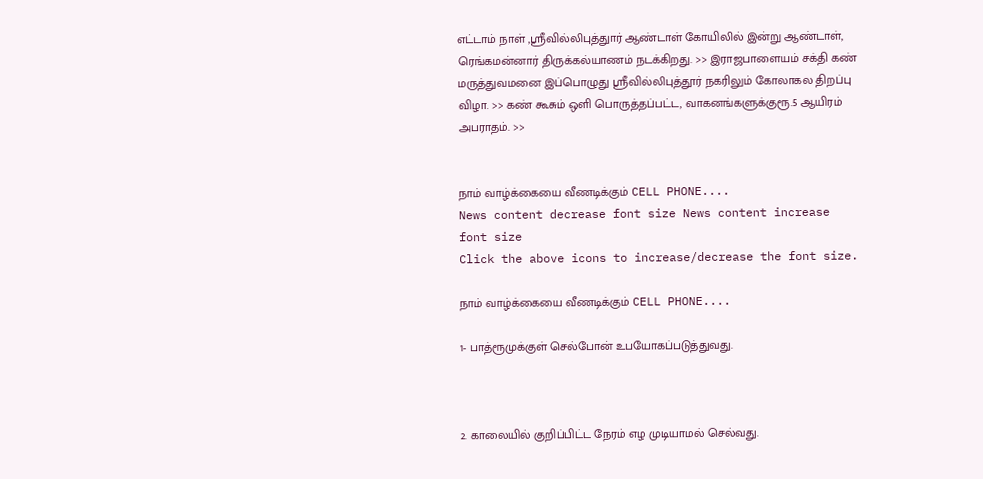எட்டாம் நாள் ,ஸ்ரீவில்லிபுத்துார் ஆண்டாள் கோயிலில் இன்று ஆண்டாள், ரெங்கமன்னார் திருக்கல்யாணம் நடக்கிறது. >> இராஜபாளையம் சக்தி கண் மருத்துவமனை இப்பொழுது ஸ்ரீவில்லிபுத்தூர் நகரிலும் கோலாகல திறப்பு விழா. >> கண் கூசும் ஒளி பொருத்தப்பட்ட, வாகனங்களுக்குரூ.5 ஆயிரம் அபராதம். >>


நாம் வாழ்க்கையை வீணடிக்கும் CELL PHONE....
News content decrease font size News content increase font size
Click the above icons to increase/decrease the font size.

நாம் வாழ்க்கையை வீணடிக்கும் CELL PHONE....

1- பாத்ரூமுக்குள் செல்போன் உபயோகப்படுத்துவது.



2. காலையில் குறிப்பிட்ட நேரம் எழ முடியாமல் செல்வது.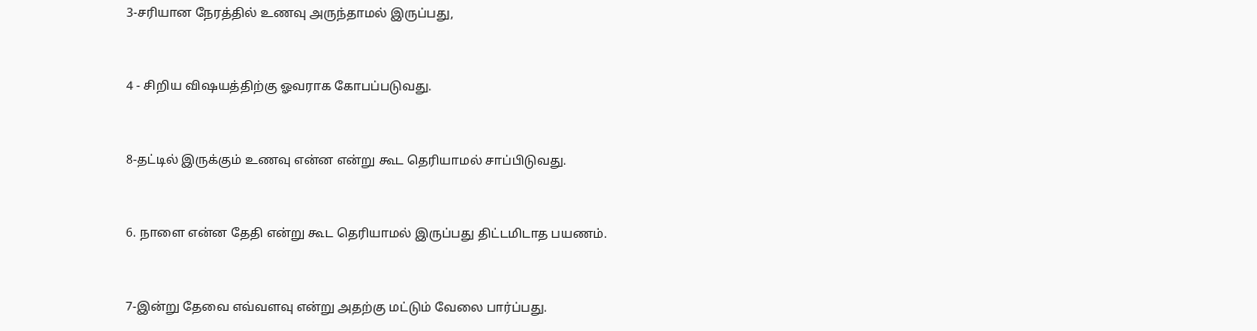3-சரியான நேரத்தில் உணவு அருந்தாமல் இருப்பது,



4 - சிறிய விஷயத்திற்கு ஓவராக கோபப்படுவது.



8-தட்டில் இருக்கும் உணவு என்ன என்று கூட தெரியாமல் சாப்பிடுவது.



6. நாளை என்ன தேதி என்று கூட தெரியாமல் இருப்பது திட்டமிடாத பயணம்.



7-இன்று தேவை எவ்வளவு என்று அதற்கு மட்டும் வேலை பார்ப்பது.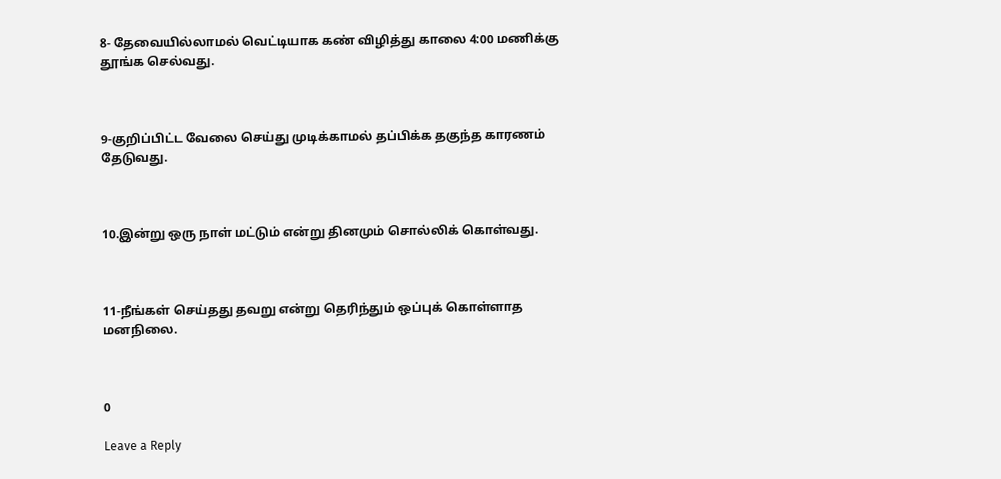8- தேவையில்லாமல் வெட்டியாக கண் விழித்து காலை 4:00 மணிக்கு தூங்க செல்வது.



9-குறிப்பிட்ட வேலை செய்து முடிக்காமல் தப்பிக்க தகுந்த காரணம் தேடுவது.



10.இன்று ஒரு நாள் மட்டும் என்று தினமும் சொல்லிக் கொள்வது.



11-நீங்கள் செய்தது தவறு என்று தெரிந்தும் ஒப்புக் கொள்ளாத மனநிலை.



0

Leave a Reply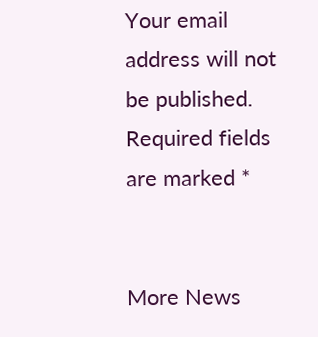Your email address will not be published. Required fields are marked *


More News